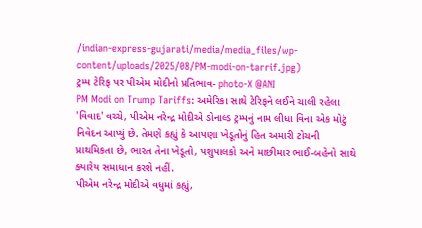/indian-express-gujarati/media/media_files/wp-content/uploads/2025/08/PM-modi-on-tarrif.jpg)
ટ્રમ્પ ટેરિફ પર પીએમ મોદીનો પ્રતિભાવ- photo-X @ANI
PM Modi on Trump Tariffs: અમેરિકા સાથે ટેરિફને લઈને ચાલી રહેલા 'વિવાદ' વચ્ચે, પીએમ નરેન્દ્ર મોદીએ ડોનાલ્ડ ટ્રમ્પનું નામ લીધા વિના એક મોટું નિવેદન આપ્યું છે. તેમણે કહ્યું કે આપણા ખેડૂતોનું હિત અમારી ટોચની પ્રાથમિકતા છે, ભારત તેના ખેડૂતો, પશુપાલકો અને માછીમાર ભાઈ-બહેનો સાથે ક્યારેય સમાધાન કરશે નહીં.
પીએમ નરેન્દ્ર મોદીએ વધુમાં કહ્યું,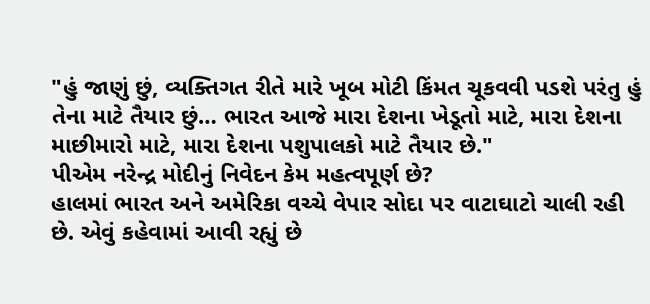"હું જાણું છું, વ્યક્તિગત રીતે મારે ખૂબ મોટી કિંમત ચૂકવવી પડશે પરંતુ હું તેના માટે તૈયાર છું… ભારત આજે મારા દેશના ખેડૂતો માટે, મારા દેશના માછીમારો માટે, મારા દેશના પશુપાલકો માટે તૈયાર છે."
પીએમ નરેન્દ્ર મોદીનું નિવેદન કેમ મહત્વપૂર્ણ છે?
હાલમાં ભારત અને અમેરિકા વચ્ચે વેપાર સોદા પર વાટાઘાટો ચાલી રહી છે. એવું કહેવામાં આવી રહ્યું છે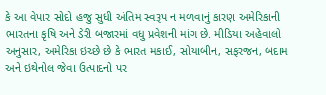કે આ વેપાર સોદો હજુ સુધી અંતિમ સ્વરૂપ ન મળવાનું કારણ અમેરિકાની ભારતના કૃષિ અને ડેરી બજારમાં વધુ પ્રવેશની માંગ છે. મીડિયા અહેવાલો અનુસાર, અમેરિકા ઇચ્છે છે કે ભારત મકાઈ, સોયાબીન, સફરજન, બદામ અને ઇથેનોલ જેવા ઉત્પાદનો પર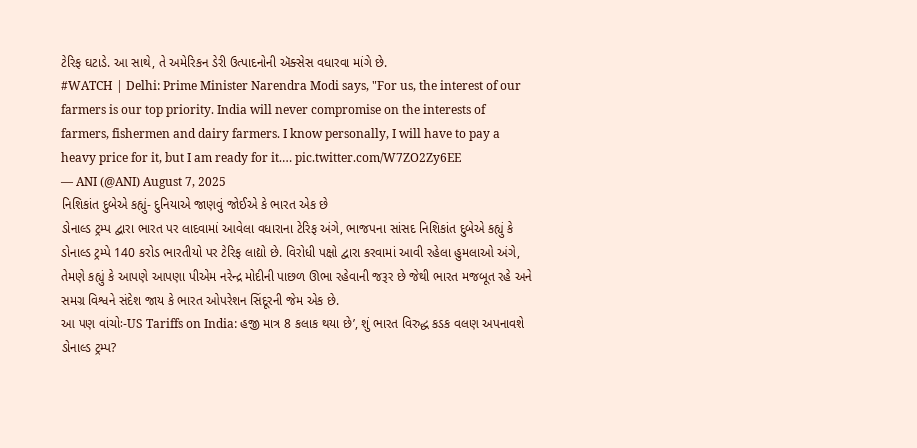ટેરિફ ઘટાડે. આ સાથે, તે અમેરિકન ડેરી ઉત્પાદનોની ઍક્સેસ વધારવા માંગે છે.
#WATCH | Delhi: Prime Minister Narendra Modi says, "For us, the interest of our farmers is our top priority. India will never compromise on the interests of farmers, fishermen and dairy farmers. I know personally, I will have to pay a heavy price for it, but I am ready for it.… pic.twitter.com/W7ZO2Zy6EE
— ANI (@ANI) August 7, 2025
નિશિકાંત દુબેએ કહ્યું- દુનિયાએ જાણવું જોઈએ કે ભારત એક છે
ડોનાલ્ડ ટ્રમ્પ દ્વારા ભારત પર લાદવામાં આવેલા વધારાના ટેરિફ અંગે, ભાજપના સાંસદ નિશિકાંત દુબેએ કહ્યું કે ડોનાલ્ડ ટ્રમ્પે 140 કરોડ ભારતીયો પર ટેરિફ લાદ્યો છે. વિરોધી પક્ષો દ્વારા કરવામાં આવી રહેલા હુમલાઓ અંગે, તેમણે કહ્યું કે આપણે આપણા પીએમ નરેન્દ્ર મોદીની પાછળ ઊભા રહેવાની જરૂર છે જેથી ભારત મજબૂત રહે અને સમગ્ર વિશ્વને સંદેશ જાય કે ભારત ઓપરેશન સિંદૂરની જેમ એક છે.
આ પણ વાંચોઃ-US Tariffs on India: હજી માત્ર 8 કલાક થયા છે’, શું ભારત વિરુદ્ધ કડક વલણ અપનાવશે ડોનાલ્ડ ટ્રમ્પ?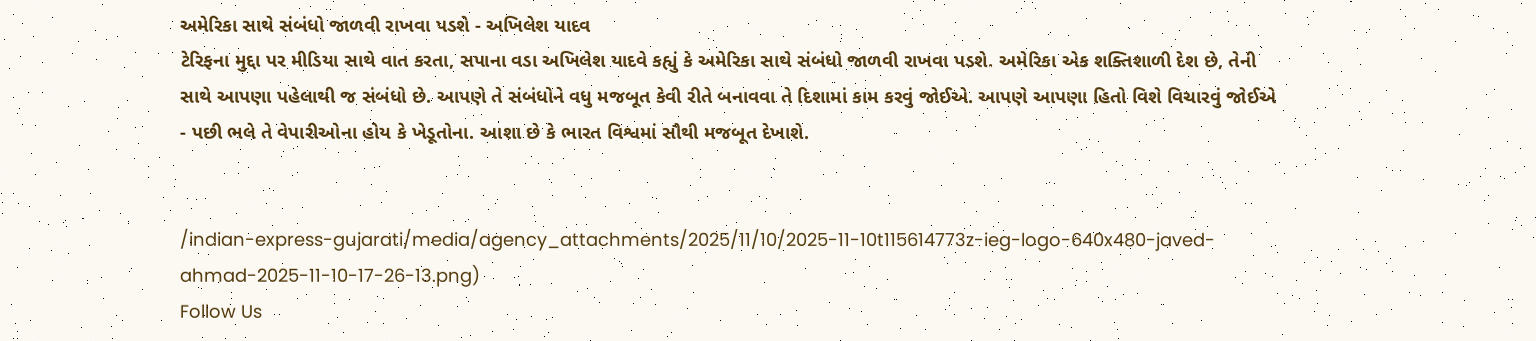અમેરિકા સાથે સંબંધો જાળવી રાખવા પડશે - અખિલેશ યાદવ
ટેરિફના મુદ્દા પર મીડિયા સાથે વાત કરતા, સપાના વડા અખિલેશ યાદવે કહ્યું કે અમેરિકા સાથે સંબંધો જાળવી રાખવા પડશે. અમેરિકા એક શક્તિશાળી દેશ છે, તેની સાથે આપણા પહેલાથી જ સંબંધો છે. આપણે તે સંબંધોને વધુ મજબૂત કેવી રીતે બનાવવા તે દિશામાં કામ કરવું જોઈએ. આપણે આપણા હિતો વિશે વિચારવું જોઈએ - પછી ભલે તે વેપારીઓના હોય કે ખેડૂતોના. આશા છે કે ભારત વિશ્વમાં સૌથી મજબૂત દેખાશે.


/indian-express-gujarati/media/agency_attachments/2025/11/10/2025-11-10t115614773z-ieg-logo-640x480-javed-ahmad-2025-11-10-17-26-13.png)
Follow Us